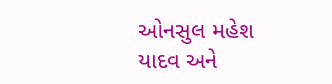ઓનસુલ મહેશ યાદવ અને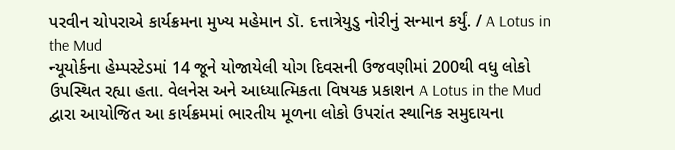પરવીન ચોપરાએ કાર્યક્રમના મુખ્ય મહેમાન ડૉ. દત્તાત્રેયુડુ નોરીનું સન્માન કર્યું. / A Lotus in the Mud
ન્યૂયોર્કના હેમ્પસ્ટેડમાં 14 જૂને યોજાયેલી યોગ દિવસની ઉજવણીમાં 200થી વધુ લોકો ઉપસ્થિત રહ્યા હતા. વેલનેસ અને આધ્યાત્મિકતા વિષયક પ્રકાશન A Lotus in the Mud દ્વારા આયોજિત આ કાર્યક્રમમાં ભારતીય મૂળના લોકો ઉપરાંત સ્થાનિક સમુદાયના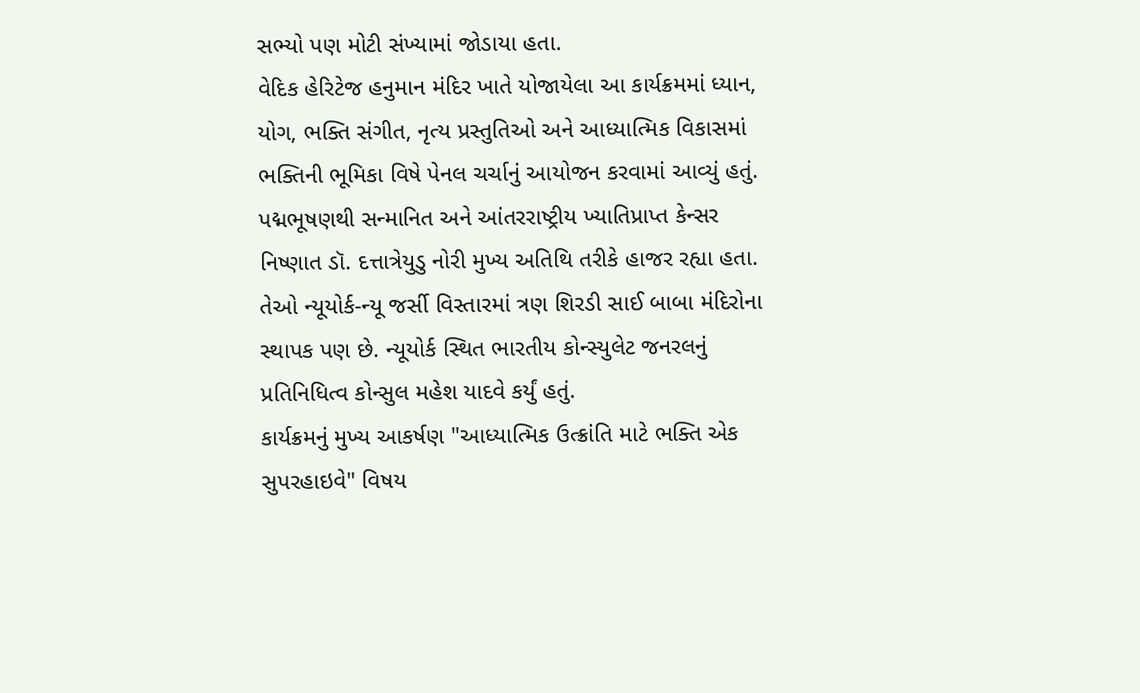સભ્યો પણ મોટી સંખ્યામાં જોડાયા હતા.
વેદિક હેરિટેજ હનુમાન મંદિર ખાતે યોજાયેલા આ કાર્યક્રમમાં ધ્યાન, યોગ, ભક્તિ સંગીત, નૃત્ય પ્રસ્તુતિઓ અને આધ્યાત્મિક વિકાસમાં ભક્તિની ભૂમિકા વિષે પેનલ ચર્ચાનું આયોજન કરવામાં આવ્યું હતું.
પદ્મભૂષણથી સન્માનિત અને આંતરરાષ્ટ્રીય ખ્યાતિપ્રાપ્ત કેન્સર નિષ્ણાત ડૉ. દત્તાત્રેયુડુ નોરી મુખ્ય અતિથિ તરીકે હાજર રહ્યા હતા. તેઓ ન્યૂયોર્ક-ન્યૂ જર્સી વિસ્તારમાં ત્રણ શિરડી સાઈ બાબા મંદિરોના સ્થાપક પણ છે. ન્યૂયોર્ક સ્થિત ભારતીય કોન્સ્યુલેટ જનરલનું પ્રતિનિધિત્વ કોન્સુલ મહેશ યાદવે કર્યું હતું.
કાર્યક્રમનું મુખ્ય આકર્ષણ "આધ્યાત્મિક ઉત્ક્રાંતિ માટે ભક્તિ એક સુપરહાઇવે" વિષય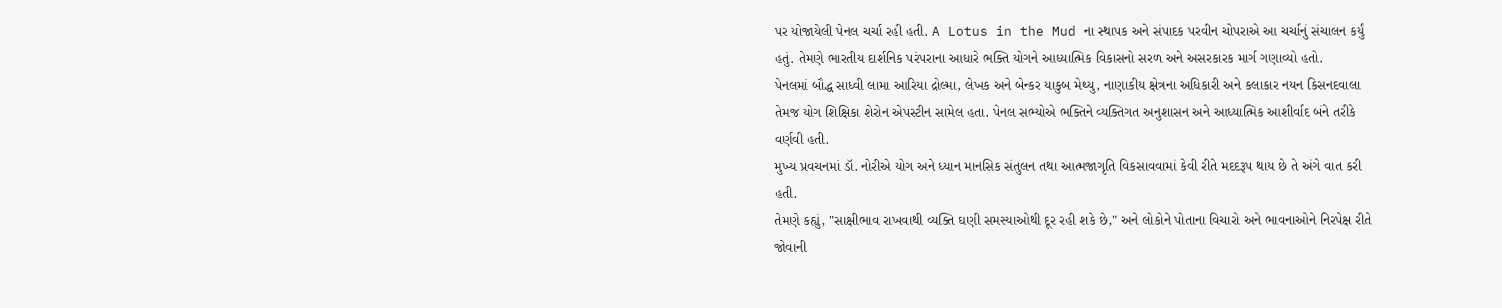પર યોજાયેલી પેનલ ચર્ચા રહી હતી. A Lotus in the Mud ના સ્થાપક અને સંપાદક પરવીન ચોપરાએ આ ચર્ચાનું સંચાલન કર્યું હતું. તેમણે ભારતીય દાર્શનિક પરંપરાના આધારે ભક્તિ યોગને આધ્યાત્મિક વિકાસનો સરળ અને અસરકારક માર્ગ ગણાવ્યો હતો.
પેનલમાં બૌદ્ધ સાધ્વી લામા આરિયા દ્રોલ્મા, લેખક અને બેન્કર યાકુબ મેથ્યુ, નાણાકીય ક્ષેત્રના અધિકારી અને કલાકાર નયન કિસનદવાલા તેમજ યોગ શિક્ષિકા શેરોન એપસ્ટીન સામેલ હતા. પેનલ સભ્યોએ ભક્તિને વ્યક્તિગત અનુશાસન અને આધ્યાત્મિક આશીર્વાદ બંને તરીકે વર્ણવી હતી.
મુખ્ય પ્રવચનમાં ડૉ. નોરીએ યોગ અને ધ્યાન માનસિક સંતુલન તથા આત્મજાગૃતિ વિકસાવવામાં કેવી રીતે મદદરૂપ થાય છે તે અંગે વાત કરી હતી.
તેમણે કહ્યું, "સાક્ષીભાવ રાખવાથી વ્યક્તિ ઘણી સમસ્યાઓથી દૂર રહી શકે છે," અને લોકોને પોતાના વિચારો અને ભાવનાઓને નિરપેક્ષ રીતે જોવાની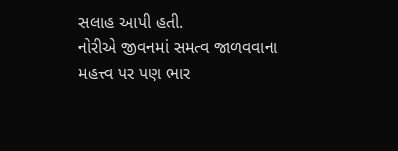સલાહ આપી હતી.
નોરીએ જીવનમાં સમત્વ જાળવવાના મહત્ત્વ પર પણ ભાર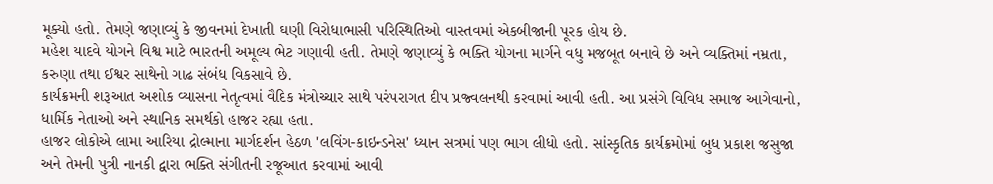મૂક્યો હતો. તેમણે જણાવ્યું કે જીવનમાં દેખાતી ઘણી વિરોધાભાસી પરિસ્થિતિઓ વાસ્તવમાં એકબીજાની પૂરક હોય છે.
મહેશ યાદવે યોગને વિશ્વ માટે ભારતની અમૂલ્ય ભેટ ગણાવી હતી. તેમણે જણાવ્યું કે ભક્તિ યોગના માર્ગને વધુ મજબૂત બનાવે છે અને વ્યક્તિમાં નમ્રતા, કરુણા તથા ઈશ્વર સાથેનો ગાઢ સંબંધ વિકસાવે છે.
કાર્યક્રમની શરૂઆત અશોક વ્યાસના નેતૃત્વમાં વૈદિક મંત્રોચ્ચાર સાથે પરંપરાગત દીપ પ્રજ્વલનથી કરવામાં આવી હતી. આ પ્રસંગે વિવિધ સમાજ આગેવાનો, ધાર્મિક નેતાઓ અને સ્થાનિક સમર્થકો હાજર રહ્યા હતા.
હાજર લોકોએ લામા આરિયા દ્રોલ્માના માર્ગદર્શન હેઠળ 'લવિંગ-કાઇન્ડનેસ' ધ્યાન સત્રમાં પણ ભાગ લીધો હતો. સાંસ્કૃતિક કાર્યક્રમોમાં બુધ પ્રકાશ જસુજા અને તેમની પુત્રી નાનકી દ્વારા ભક્તિ સંગીતની રજૂઆત કરવામાં આવી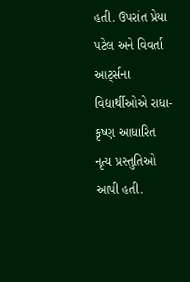હતી. ઉપરાંત પ્રેયા પટેલ અને વિવર્તા આર્ટ્સના વિદ્યાર્થીઓએ રાધા-કૃષ્ણ આધારિત નૃત્ય પ્રસ્તુતિઓ આપી હતી.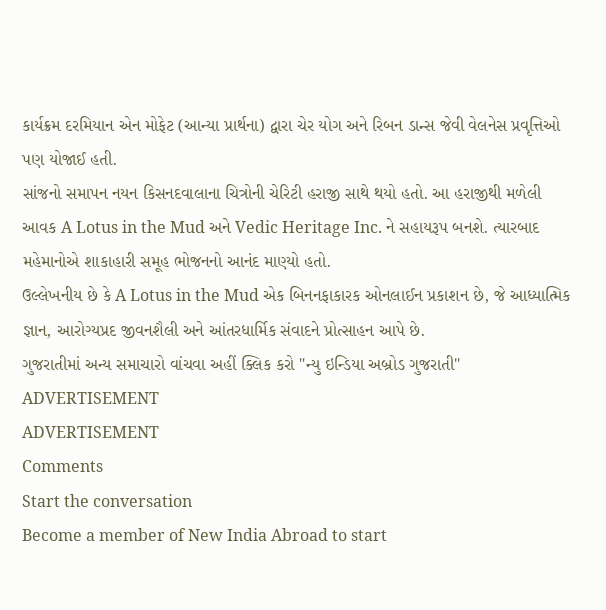કાર્યક્રમ દરમિયાન એન મોફેટ (આન્યા પ્રાર્થના) દ્વારા ચેર યોગ અને રિબન ડાન્સ જેવી વેલનેસ પ્રવૃત્તિઓ પણ યોજાઈ હતી.
સાંજનો સમાપન નયન કિસનદવાલાના ચિત્રોની ચેરિટી હરાજી સાથે થયો હતો. આ હરાજીથી મળેલી આવક A Lotus in the Mud અને Vedic Heritage Inc. ને સહાયરૂપ બનશે. ત્યારબાદ મહેમાનોએ શાકાહારી સમૂહ ભોજનનો આનંદ માણ્યો હતો.
ઉલ્લેખનીય છે કે A Lotus in the Mud એક બિનનફાકારક ઓનલાઈન પ્રકાશન છે, જે આધ્યાત્મિક જ્ઞાન, આરોગ્યપ્રદ જીવનશૈલી અને આંતરધાર્મિક સંવાદને પ્રોત્સાહન આપે છે.
ગુજરાતીમાં અન્ય સમાચારો વાંચવા અહીં ક્લિક કરો "ન્યુ ઇન્ડિયા અબ્રોડ ગુજરાતી"
ADVERTISEMENT
ADVERTISEMENT
Comments
Start the conversation
Become a member of New India Abroad to start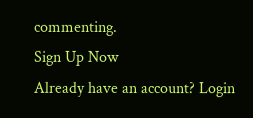commenting.
Sign Up Now
Already have an account? Login